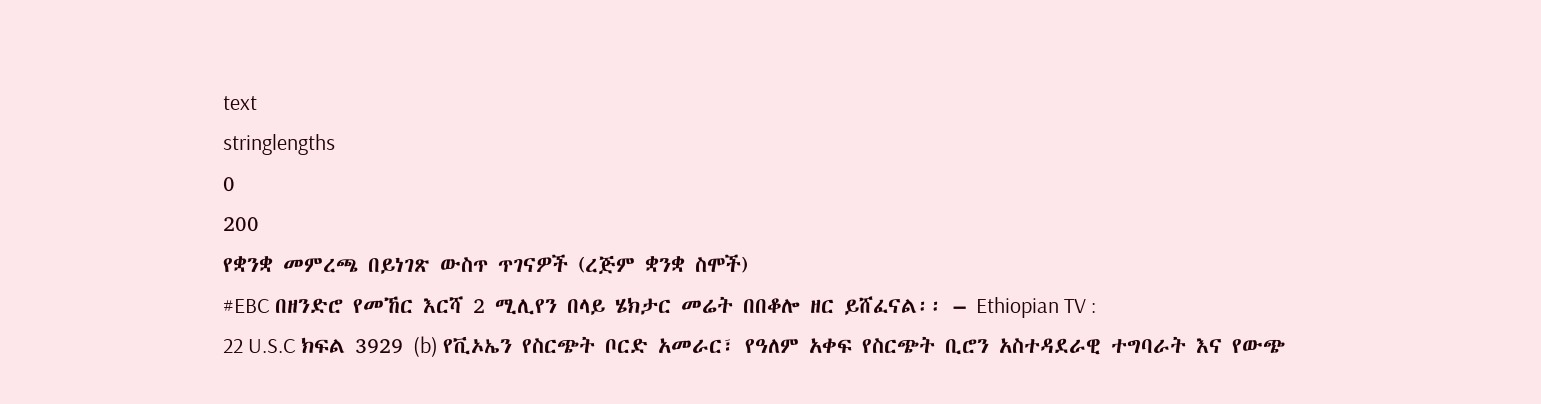text
stringlengths
0
200
የቋንቋ መምረጫ በይነገጽ ውስጥ ጥገናዎች (ረጅም ቋንቋ ስሞች)
#EBC በዘንድሮ የመኸር እርሻ 2 ሚሊየን በላይ ሄክታር መሬት በበቆሎ ዘር ይሸፈናል፡፡ – Ethiopian TV :
22 U.S.C ክፍል 3929 (b) የቪኦኤን የስርጭት ቦርድ አመራር፣ የዓለም አቀፍ የስርጭት ቢሮን አስተዳደራዊ ተግባራት እና የውጭ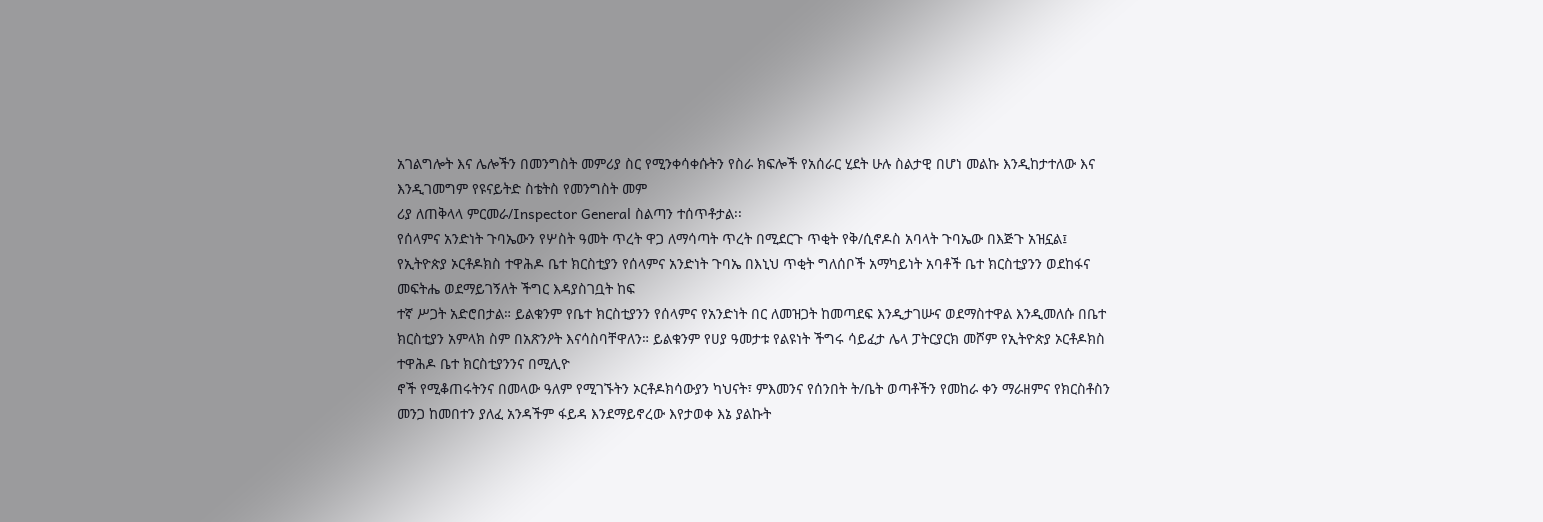አገልግሎት እና ሌሎችን በመንግስት መምሪያ ስር የሚንቀሳቀሱትን የስራ ክፍሎች የአሰራር ሂደት ሁሉ ስልታዊ በሆነ መልኩ እንዲከታተለው እና እንዲገመግም የዩናይትድ ስቴትስ የመንግስት መም
ሪያ ለጠቅላላ ምርመራ/Inspector General ስልጣን ተሰጥቶታል፡፡
የሰላምና አንድነት ጉባኤውን የሦስት ዓመት ጥረት ዋጋ ለማሳጣት ጥረት በሚደርጉ ጥቂት የቅ/ሲኖዶስ አባላት ጉባኤው በእጅጉ አዝኗል፤ የኢትዮጵያ ኦርቶዶክስ ተዋሕዶ ቤተ ክርስቲያን የሰላምና አንድነት ጉባኤ በእኒህ ጥቂት ግለሰቦች አማካይነት አባቶች ቤተ ክርስቲያንን ወደከፋና መፍትሔ ወደማይገኝለት ችግር እዳያስገቧት ከፍ
ተኛ ሥጋት አድሮበታል። ይልቁንም የቤተ ክርስቲያንን የሰላምና የአንድነት በር ለመዝጋት ከመጣደፍ እንዲታገሡና ወደማስተዋል እንዲመለሱ በቤተ ክርስቲያን አምላክ ስም በአጽንዖት እናሳስባቸዋለን። ይልቁንም የሀያ ዓመታቱ የልዩነት ችግሩ ሳይፈታ ሌላ ፓትርያርክ መሾም የኢትዮጵያ ኦርቶዶክስ ተዋሕዶ ቤተ ክርስቲያንንና በሚሊዮ
ኖች የሚቆጠሩትንና በመላው ዓለም የሚገኙትን ኦርቶዶክሳውያን ካህናት፣ ምእመንና የሰንበት ት/ቤት ወጣቶችን የመከራ ቀን ማራዘምና የክርስቶስን መንጋ ከመበተን ያለፈ አንዳችም ፋይዳ እንደማይኖረው እየታወቀ እኔ ያልኩት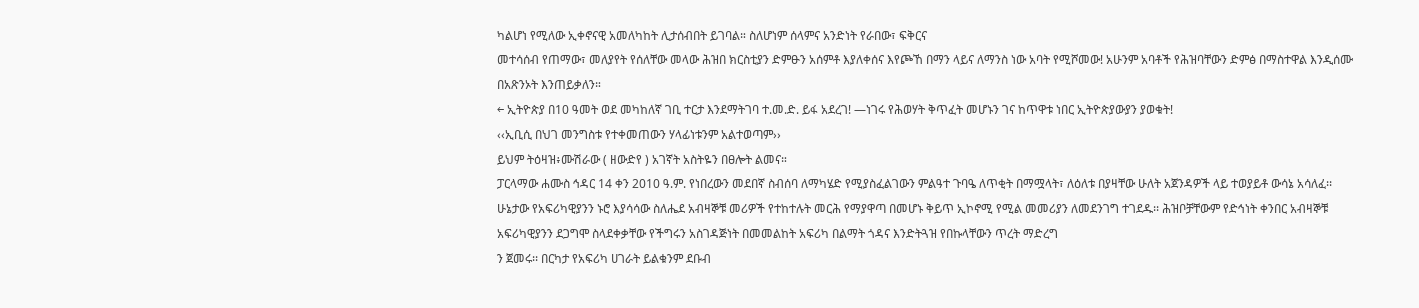ካልሆነ የሚለው ኢቀኖናዊ አመለካከት ሊታሰብበት ይገባል። ስለሆነም ሰላምና አንድነት የራበው፣ ፍቅርና
መተሳሰብ የጠማው፣ መለያየት የሰለቸው መላው ሕዝበ ክርስቲያን ድምፁን አሰምቶ እያለቀሰና እየጮኸ በማን ላይና ለማንስ ነው አባት የሚሾመው! አሁንም አባቶች የሕዝባቸውን ድምፅ በማስተዋል እንዲሰሙ በአጽንኦት እንጠይቃለን።
← ኢትዮጵያ በ10 ዓመት ወደ መካከለኛ ገቢ ተርታ እንደማትገባ ተ.መ.ድ. ይፋ አደረገ! —ነገሩ የሕወሃት ቅጥፈት መሆኑን ገና ከጥዋቱ ነበር ኢትዮጵያውያን ያወቁት!
‹‹ኢቢሲ በህገ መንግስቱ የተቀመጠውን ሃላፊነቱንም አልተወጣም››
ይህም ትዕዛዝ፥ሙሽራው ( ዘውድየ ) አገኛት አስትዬን በፀሎት ልመና።
ፓርላማው ሐሙስ ኅዳር 14 ቀን 2010 ዓ.ም. የነበረውን መደበኛ ስብሰባ ለማካሄድ የሚያስፈልገውን ምልዓተ ጉባዔ ለጥቂት በማሟላት፣ ለዕለቱ በያዛቸው ሁለት አጀንዳዎች ላይ ተወያይቶ ውሳኔ አሳለፈ፡፡
ሁኔታው የአፍሪካዊያንን ኑሮ እያሳሳው ስለሔደ አብዛኞቹ መሪዎች የተከተሉት መርሕ የማያዋጣ በመሆኑ ቅይጥ ኢኮኖሚ የሚል መመሪያን ለመደንገግ ተገደዱ፡፡ ሕዝቦቻቸውም የድኅነት ቀንበር አብዛኞቹ አፍሪካዊያንን ደጋግሞ ስላደቀቃቸው የችግሩን አስገዳጅነት በመመልከት አፍሪካ በልማት ጎዳና እንድትጓዝ የበኩላቸውን ጥረት ማድረግ
ን ጀመሩ፡፡ በርካታ የአፍሪካ ሀገራት ይልቁንም ደቡብ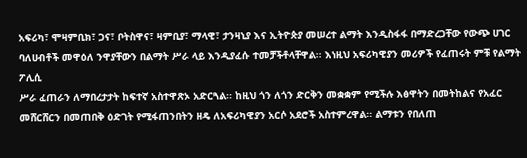አፍሪካ፣ ሞዛምቢክ፣ ጋና፣ ቦትስዋና፣ ዛምቢያ፣ ማላዊ፣ ታንዛኒያ እና ኢትዮጵያ መሠረተ ልማት እንዲስፋፋ በማድረጋቸው የውጭ ሀገር ባለሀብቶች መዋዕለ ንዋያቸውን በልማት ሥራ ላይ እንዲያፈሱ ተመቻችቶላቸዋል፡፡ እነዚህ አፍሪካዊያን መሪዎች የፈጠሩት ምቹ የልማት ፖሊሲ
ሥራ ፈጠራን ለማበረታታት ከፍተኛ አስተዋጽኦ አድርጓል፡፡ ከዚህ ጎን ለጎን ድርቅን መቋቋም የሚችሉ እፅዋትን በመትከልና የአፈር መሸርሸርን በመጠበቅ ዕድገት የሚፋጠንበትን ዘዴ ለአፍሪካዊያን አርሶ አደሮች አስተምረዋል፡፡ ልማቱን የበለጠ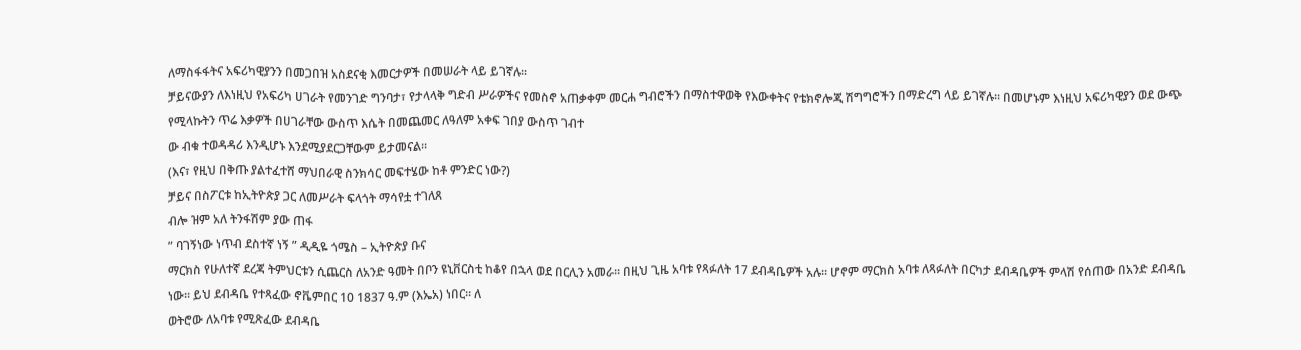ለማስፋፋትና አፍሪካዊያንን በመጋበዝ አስደናቂ እመርታዎች በመሠራት ላይ ይገኛሉ፡፡
ቻይናውያን ለእነዚህ የአፍሪካ ሀገራት የመንገድ ግንባታ፣ የታላላቅ ግድብ ሥራዎችና የመስኖ አጠቃቀም መርሐ ግብሮችን በማስተዋወቅ የእውቀትና የቴክኖሎጂ ሽግግሮችን በማድረግ ላይ ይገኛሉ፡፡ በመሆኑም እነዚህ አፍሪካዊያን ወደ ውጭ የሚላኩትን ጥሬ እቃዎች በሀገራቸው ውስጥ እሴት በመጨመር ለዓለም አቀፍ ገበያ ውስጥ ገብተ
ው ብቁ ተወዳዳሪ እንዲሆኑ እንደሚያደርጋቸውም ይታመናል፡፡
(እና፣ የዚህ በቅጡ ያልተፈተሸ ማህበራዊ ስንክሳር መፍተሄው ከቶ ምንድር ነው?)
ቻይና በስፖርቱ ከኢትዮጵያ ጋር ለመሥራት ፍላጎት ማሳየቷ ተገለጸ
ብሎ ዝም አለ ትንፋሽም ያው ጠፋ
” ባገኝነው ነጥብ ደስተኛ ነኝ ” ዲዲዬ ጎሜስ – ኢትዮጵያ ቡና
ማርክስ የሁለተኛ ደረጃ ትምህርቱን ሲጨርስ ለአንድ ዓመት በቦን ዩኒቨርስቲ ከቆየ በኋላ ወደ በርሊን አመራ፡፡ በዚህ ጊዜ አባቱ የጻፉለት 17 ደብዳቤዎች አሉ። ሆኖም ማርክስ አባቱ ለጻፉለት በርካታ ደብዳቤዎች ምላሽ የሰጠው በአንድ ደብዳቤ ነው፡፡ ይህ ደብዳቤ የተጻፈው ኖቬምበር 10 1837 ዓ.ም (እኤአ) ነበር፡፡ ለ
ወትሮው ለአባቱ የሚጽፈው ደብዳቤ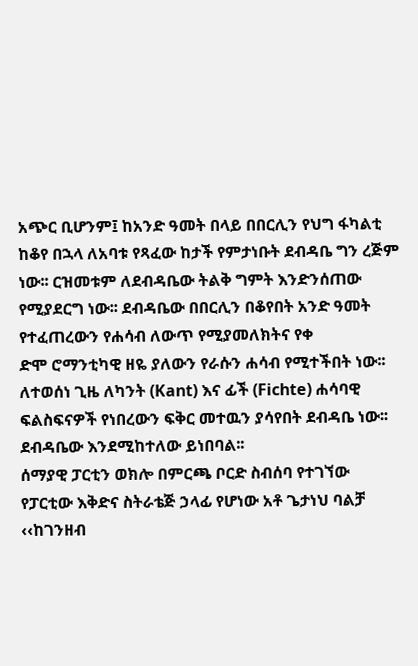አጭር ቢሆንም፤ ከአንድ ዓመት በላይ በበርሊን የህግ ፋካልቲ ከቆየ በኋላ ለአባቱ የጻፈው ከታች የምታነቡት ደብዳቤ ግን ረጅም ነው፡፡ ርዝመቱም ለደብዳቤው ትልቅ ግምት እንድንሰጠው የሚያደርግ ነው፡፡ ደብዳቤው በበርሊን በቆየበት አንድ ዓመት የተፈጠረውን የሐሳብ ለውጥ የሚያመለክትና የቀ
ድሞ ሮማንቲካዊ ዘዬ ያለውን የራሱን ሐሳብ የሚተችበት ነው፡፡ ለተወሰነ ጊዜ ለካንት (Kant) እና ፊች (Fichte) ሐሳባዊ ፍልስፍናዎች የነበረውን ፍቅር መተዉን ያሳየበት ደብዳቤ ነው፡፡ ደብዳቤው እንደሚከተለው ይነበባል፡፡
ሰማያዊ ፓርቲን ወክሎ በምርጫ ቦርድ ስብሰባ የተገኘው የፓርቲው እቅድና ስትራቴጅ ኃላፊ የሆነው አቶ ጌታነህ ባልቻ ‹‹ከገንዘብ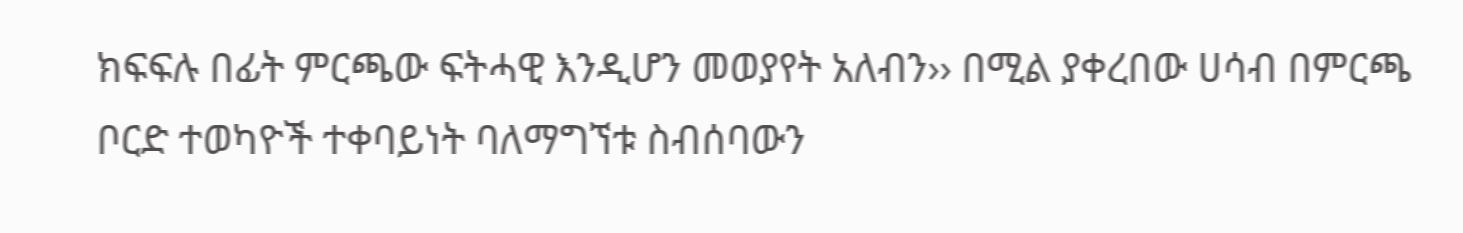ክፍፍሉ በፊት ምርጫው ፍትሓዊ እንዲሆን መወያየት አለብን›› በሚል ያቀረበው ሀሳብ በምርጫ ቦርድ ተወካዮች ተቀባይነት ባለማግኘቱ ስብሰባውን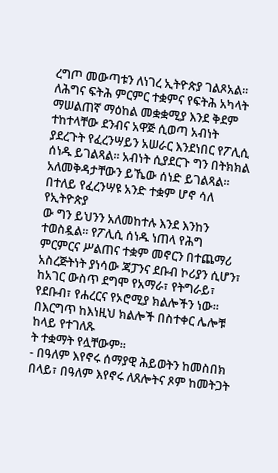ረግጦ መውጣቱን ለነገረ ኢትዮጵያ ገልጾአል፡፡
ለሕግና ፍትሕ ምርምር ተቋምና የፍትሕ አካላት ማሠልጠኛ ማዕከል መቋቋሚያ እንደ ቅደም ተከተላቸው ደንብና አዋጅ ሲወጣ አብነት ያደረጉት የፈረንሣይን አሠራር እንደነበር የፖሊሲ ሰነዱ ይገልጻል፡፡ አብነት ሲያደርጉ ግን በትክክል አለመቅዳታቸውን ይኼው ሰነድ ይገልጻል፡፡ በተለይ የፈረንሣዩ አንድ ተቋም ሆኖ ሳለ የኢትዮጵያ
ው ግን ይህንን አለመከተሉ እንደ እንከን ተወስዷል፡፡ የፖሊሲ ሰነዱ ነጠላ የሕግ ምርምርና ሥልጠና ተቋም መኖርን በተጨማሪ አስረጅትነት ያነሳው ጃፓንና ደቡብ ኮሪያን ሲሆን፣ ከአገር ውስጥ ደግሞ የአማራ፣ የትግራይ፣ የደቡብ፣ የሐረርና የኦሮሚያ ክልሎችን ነው፡፡ በእርግጥ ከእነዚህ ክልሎች በስተቀር ሌሎቹ ከላይ የተገለጹ
ት ተቋማት የሏቸውም፡፡
- በዓለም እየኖሩ ሰማያዊ ሕይወትን ከመስበክ በላይ፣ በዓለም እየኖሩ ለጸሎትና ጾም ከመትጋት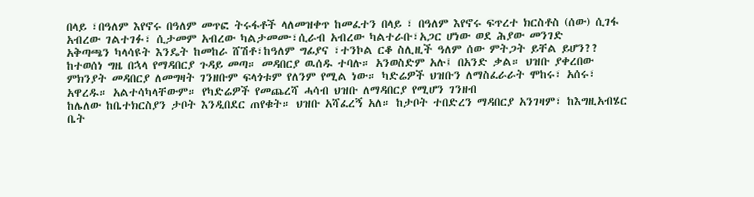በላይ ፣በዓለም እየኖሩ በዓለም መጥፎ ትሩፋቶች ላለመዝቀጥ ከመፈተን በላይ ፣ በዓለም እየኖሩ ፍጥረተ ክርስቶስ (ሰው) ሲገፋ አብረው ገልተገፉ፣ ሲታመም አብረው ካልታመሙ፣ሲራብ አብረው ካልተራቡ፣አጋር ሆነው ወደ ሕያው መንገድ
አቅጣጫን ካላሳዩት እንዴት ከመከራ ሸሽቶ፣ከዓለም ግፊያና ፣ተንኮል ርቆ ስሊዚች ዓለም ሰው ምትጋት ይቸል ይሆን??
ከተወሰነ ግዜ በኋላ የማዳበርያ ጉዳይ መጣ። መዳበርያ ዉሰዱ ተባሉ። አንወስድም አሉ፤ በአንድ ቃል። ህዝቡ ያቀረበው ምክንያት መዳበርያ ለመግዛት ገንዘቡም ፍላጎቱም የለንም የሚል ነው። ካድሬዎች ህዝቡን ለማስፈራራት ሞከሩ፣ አሰሩ፣ አዋረዱ። አልተሳካላቸውም። የካድሬዎች የመጨረሻ ሓሳብ ህዝቡ ለማዳበርያ የሚሆን ገንዘብ
ከሌለው ከቤተክርስያን ታቦት እንዲበደር ጠየቁት። ህዝቡ አሻፈረኝ አለ። ከታቦት ተበድረን ማዳበርያ አንገዛም፣ ከእግዚአብሄር ቤት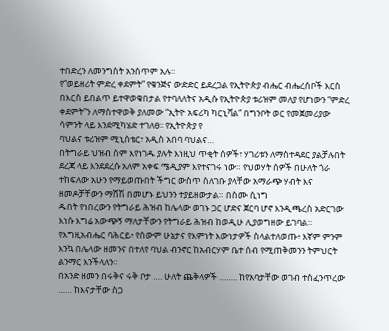ተበድረን ለመንግስት አንሰጥም አሉ።
የ“ወይዘሪት ምድረ ቀደምት” የቁንጅና ውድድር ይደረጋል የኢትዮጵያ ብሔር ብሔረሰቦች እርስ በእርስ ይበልጥ ይተዋወቁበታል የተባለለትና አዲሱ የኢትዮጵያ ቱሪዝም መለያ የሆነውን “ምድረ ቀደምት”ን ለማስተዋወቅ ያለመው “ኢትዮ አፍሪካ ካርኒቫል” በግንቦት ወር የመጀመሪያው ሳምንት ላይ እንደሚካሄድ ተገለፀ፡፡ የኢትዮጵያ የ
ባህልና ቱሪዝም ሚኒስቴር፣ አዲስ አበባ ባህልና…
በትግራይ ህዝብ ስም እየነገዱ ያሉት እነዚህ ጥቂት ሰዎች፣ ሃገሪቱን ለማስተዳደር ያልቻሉበት ደረጃ ላይ እንደደረሱ አለም አቀፍ ሜዲያም እየተናገሩ ነው። የህወሃት ሰዎች በሁለት ጎራ ተከፍለው አሁን የማይወጡበት ችግር ውስጥ ስለገቡ ያላቸው አማራጭ ሃብት እና ዘመዶቻቸውን ማሸሽ በመሆኑ ይህንን ተያይዘውታል። በስሙ ሲነግ
ዱበት የነበረውን የትግራይ ሕዝብ ከሌላው ወገኑ ጋር ሆድና ጀርባ ሆኖ እንዲጫረስ አድርገው እነሱ እግሬ አውጭኝ ማለታቸውን የትግራይ ሕዝብ ከወዲሁ ሊያወግዘው ይገባል።
የእግዚአብሔር ባሕርይ፥ የሰውም ሁኔታና የእምነት እውነታዎች ስላልተለወጡ፥ እኛም ምንም እንኳ በሌላው ዘመንና በተለየ ባህል ብንኖር ከአብርሃም ቤተ ሰብ የሚጠቅመንን ትምህርት ልንማር እንችላለን፡፡
በአንድ ዘመን በሩቅና ሩቅ ቦታ …. ሁለት ጨቅላዎች …….. ከየአባታቸው ወገብ ተስፈንጥረው …… ከእናታቸው ስጋ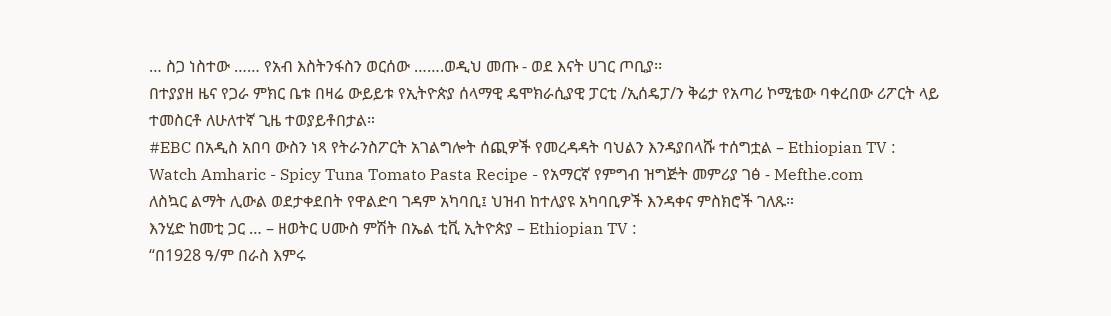… ስጋ ነስተው …… የአብ እስትንፋስን ወርሰው …….ወዲህ መጡ - ወደ እናት ሀገር ጦቢያ፡፡
በተያያዘ ዜና የጋራ ምክር ቤቱ በዛሬ ውይይቱ የኢትዮጵያ ሰላማዊ ዴሞክራሲያዊ ፓርቲ /ኢሰዴፓ/ን ቅሬታ የአጣሪ ኮሚቴው ባቀረበው ሪፖርት ላይ ተመስርቶ ለሁለተኛ ጊዜ ተወያይቶበታል።
#EBC በአዲስ አበባ ውስን ነጻ የትራንስፖርት አገልግሎት ሰጪዎች የመረዳዳት ባህልን እንዳያበላሹ ተሰግቷል – Ethiopian TV :
Watch Amharic - Spicy Tuna Tomato Pasta Recipe - የአማርኛ የምግብ ዝግጅት መምሪያ ገፅ - Mefthe.com
ለስኳር ልማት ሊውል ወደታቀደበት የዋልድባ ገዳም አካባቢ፤ ህዝብ ከተለያዩ አካባቢዎች እንዳቀና ምስክሮች ገለጹ።
እንሂድ ከመቲ ጋር … – ዘወትር ሀሙስ ምሽት በኤል ቲቪ ኢትዮጵያ – Ethiopian TV :
“በ1928 ዓ/ም በራስ እምሩ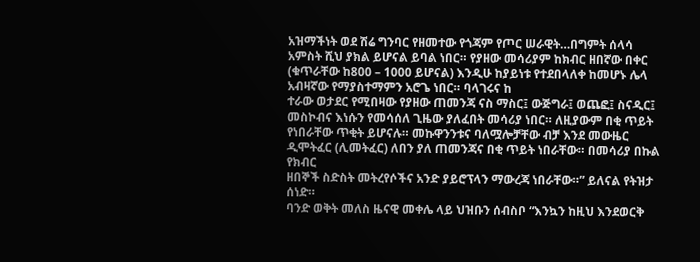አዝማችነት ወደ ሽሬ ግንባር የዘመተው የጎጃም የጦር ሠራዊት…በግምት ሰላሳ አምስት ሺህ ያክል ይሆናል ይባል ነበር። የያዘው መሳሪያም ከክብር ዘበኛው በቀር (ቁጥራቸው ከ800 – 1000 ይሆናል) እንዲሁ ከያይነቱ የተደበላለቀ ከመሆኑ ሌላ አብዛኛው የማያስተማምን አሮጌ ነበር። ባላገሩና ከ
ተራው ወታደር የሚበዛው የያዘው ጠመንጃ ናስ ማስር፤ ውጅግራ፤ ወጨፎ፤ ስናዲር፤ መስኮብና እነሱን የመሳሰለ ጊዜው ያለፈበት መሳሪያ ነበር። ለዚያውም በቂ ጥይት የነበራቸው ጥቂት ይሆናሉ። መኩዋንንቱና ባለሟሎቻቸው ብቻ እንደ መውዜር ዲሞትፈር (ሊመትፈር) ለበን ያለ ጠመንጃና በቂ ጥይት ነበራቸው። በመሳሪያ በኩል የክብር
ዘበኞች ስድስት መትረየሶችና አንድ ያይሮፕላን ማውረጃ ነበራቸው።” ይለናል የትዝታ ሰነድ።
ባንድ ወቅት መለስ ዜናዊ መቀሌ ላይ ህዝቡን ሰብስቦ “እንኳን ከዚህ እንደወርቅ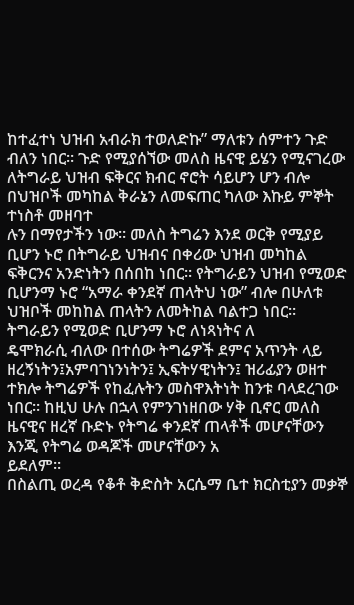ከተፈተነ ህዝብ አብራክ ተወለድኩ” ማለቱን ሰምተን ጉድ ብለን ነበር። ጉድ የሚያሰኘው መለስ ዜናዊ ይሄን የሚናገረው ለትግራይ ህዝብ ፍቅርና ክብር ኖሮት ሳይሆን ሆን ብሎ በህዝቦች መካከል ቅራኔን ለመፍጠር ካለው እኩይ ምኞት ተነስቶ መዘባተ
ሉን በማየታችን ነው። መለስ ትግሬን እንደ ወርቅ የሚያይ ቢሆን ኑሮ በትግራይ ህዝብና በቀሪው ህዝብ መካከል ፍቅርንና አንድነትን በሰበከ ነበር። የትግራይን ህዝብ የሚወድ ቢሆንማ ኑሮ “አማራ ቀንደኛ ጠላትህ ነው” ብሎ በሁለቱ ህዝቦች መከከል ጠላትን ለመትከል ባልተጋ ነበር። ትግራይን የሚወድ ቢሆንማ ኑሮ ለነጻነትና ለ
ዴሞክራሲ ብለው በተሰው ትግሬዎች ደምና አጥንት ላይ ዘረኝነትን፤አምባገነንነትን፤ ኢፍትሃዊነትን፤ ዝሪፊያን ወዘተ ተክሎ ትግሬዎች የከፈሉትን መስዋእትነት ከንቱ ባላደረገው ነበር። ከዚህ ሁሉ በኋላ የምንገነዘበው ሃቅ ቢኖር መለስ ዜናዊና ዘረኛ ቡድኑ የትግሬ ቀንደኛ ጠላቶች መሆናቸውን እንጂ የትግሬ ወዳጆች መሆናቸውን አ
ይደለም።
በስልጢ ወረዳ የቆቶ ቅድስት አርሴማ ቤተ ክርስቲያን መቃኞ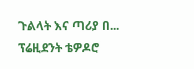ጉልላት እና ጣሪያ በ...
ፕሬዚደንት ቴዎዶሮ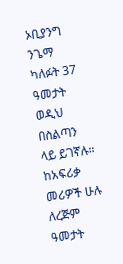ኦቢያንግ ንጌማ ካለፉት 37 ዓመታት ወዲህ በስልጣን ላይ ይገኛሉ። ከአፍሪቃ መሪዎች ሁሉ ለረጅም ዓመታት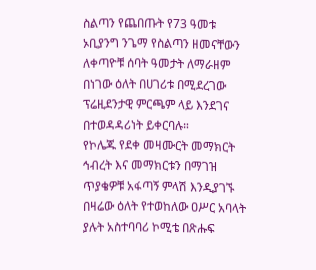ስልጣን የጨበጡት የ73 ዓመቱ ኦቢያንግ ንጌማ የስልጣን ዘመናቸውን ለቀጣዮቹ ሰባት ዓመታት ለማራዘም በነገው ዕለት በሀገሪቱ በሚደረገው ፕሬዚደንታዊ ምርጫም ላይ እንደገና በተወዳዳሪነት ይቀርባሉ።
የኮሌጁ የደቀ መዛሙርት መማክርት ኅብረት እና መማክርቱን በማገዝ ጥያቄዎቹ አፋጣኝ ምላሽ እንዲያገኙ በዛሬው ዕለት የተወከለው ዐሥር አባላት ያሉት አስተባባሪ ኮሚቴ በጽሑፍ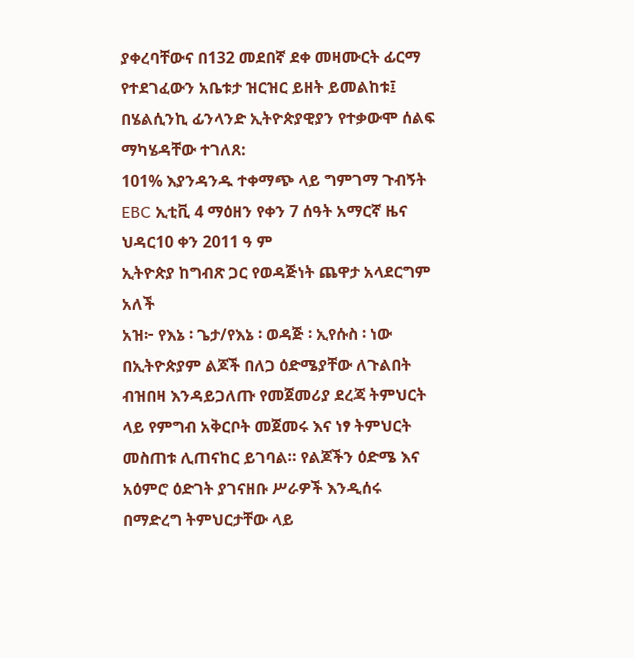ያቀረባቸውና በ132 መደበኛ ደቀ መዛሙርት ፊርማ የተደገፈውን አቤቱታ ዝርዝር ይዘት ይመልከቱ፤
በሄልሲንኪ ፊንላንድ ኢትዮጵያዊያን የተቃውሞ ሰልፍ ማካሄዳቸው ተገለጸ:
101% እያንዳንዱ ተቀማጭ ላይ ግምገማ ጉብኝት
EBC ኢቲቪ 4 ማዕዘን የቀን 7 ሰዓት አማርኛ ዜና ህዳር10 ቀን 2011 ዓ ም
ኢትዮጵያ ከግብጽ ጋር የወዳጅነት ጨዋታ አላደርግም አለች
አዝ፦ የእኔ ፡ ጌታ/የእኔ ፡ ወዳጅ ፡ ኢየሱስ ፡ ነው
በኢትዮጵያም ልጆች በለጋ ዕድሜያቸው ለጉልበት ብዝበዛ እንዳይጋለጡ የመጀመሪያ ደረጃ ትምህርት ላይ የምግብ አቅርቦት መጀመሩ እና ነፃ ትምህርት መስጠቱ ሊጠናከር ይገባል። የልጆችን ዕድሜ እና አዕምሮ ዕድገት ያገናዘቡ ሥራዎች እንዲሰሩ በማድረግ ትምህርታቸው ላይ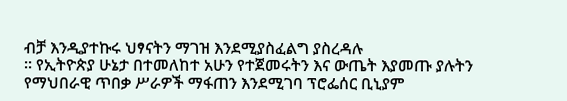ብቻ እንዲያተኩሩ ህፃናትን ማገዝ እንደሚያስፈልግ ያስረዳሉ
። የኢትዮጵያ ሁኔታ በተመለከተ አሁን የተጀመሩትን እና ውጤት እያመጡ ያሉትን የማህበራዊ ጥበቃ ሥራዎች ማፋጠን እንደሚገባ ፕሮፌሰር ቢኒያም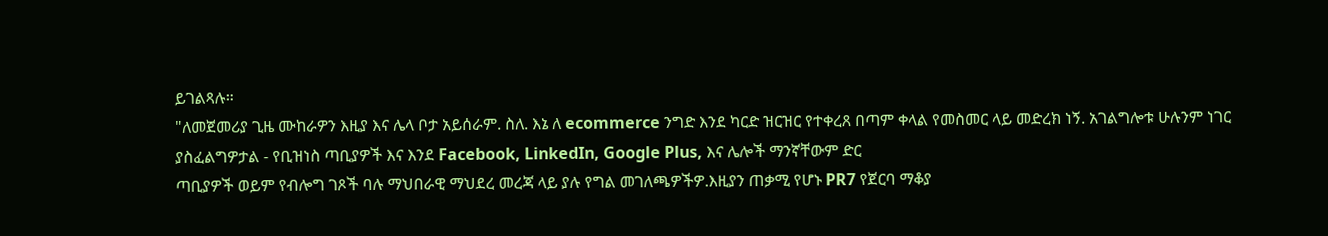ይገልጻሉ።
"ለመጀመሪያ ጊዜ ሙከራዎን እዚያ እና ሌላ ቦታ አይሰራም. ስለ. እኔ ለ ecommerce ንግድ እንደ ካርድ ዝርዝር የተቀረጸ በጣም ቀላል የመስመር ላይ መድረክ ነኝ. አገልግሎቱ ሁሉንም ነገር ያስፈልግዎታል - የቢዝነስ ጣቢያዎች እና እንደ Facebook, LinkedIn, Google Plus, እና ሌሎች ማንኛቸውም ድር
ጣቢያዎች ወይም የብሎግ ገጾች ባሉ ማህበራዊ ማህደረ መረጃ ላይ ያሉ የግል መገለጫዎችዎ.እዚያን ጠቃሚ የሆኑ PR7 የጀርባ ማቆያ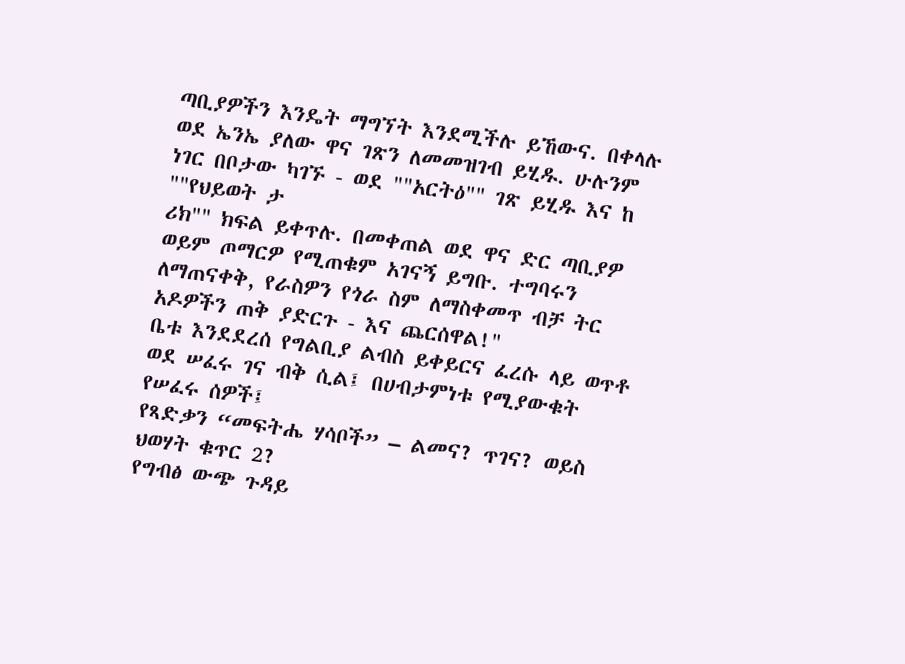ጣቢያዎችን እንዴት ማግኘት እንደሚችሉ ይኸውና. በቀላሉ ወደ ኤንኤ ያለው ዋና ገጽን ለመመዝገብ ይሂዱ. ሁሉንም ነገር በቦታው ካገኙ - ወደ ""አርትዕ"" ገጽ ይሂዱ እና ከ ""የህይወት ታ
ሪክ"" ክፍል ይቀጥሉ. በመቀጠል ወደ ዋና ድር ጣቢያዎ ወይም ጦማርዎ የሚጠቁም አገናኝ ይግቡ. ተግባሩን ለማጠናቀቅ, የራስዎን የጎራ ስም ለማስቀመጥ ብቻ ትር አዶዎችን ጠቅ ያድርጉ - እና ጨርሰዋል!"
ቤቱ እንደደረሰ የግልቢያ ልብስ ይቀይርና ፈረሱ ላይ ወጥቶ ወደ ሠፈሩ ገና ብቅ ሲል፤ በሀብታምነቱ የሚያውቁት የሠፈሩ ሰዎች፤
የጻድቃን “መፍትሔ ሃሳቦች” – ልመና? ጥገና? ወይስ ህወሃት ቁጥር 2?
የግብፅ ውጭ ጉዳይ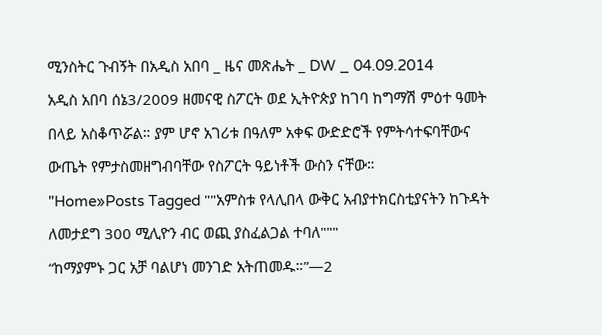ሚንስትር ጉብኝት በአዲስ አበባ _ ዜና መጽሔት _ DW _ 04.09.2014
አዲስ አበባ ሰኔ3/2009 ዘመናዊ ስፖርት ወደ ኢትዮጵያ ከገባ ከግማሽ ምዕተ ዓመት በላይ አስቆጥሯል። ያም ሆኖ አገሪቱ በዓለም አቀፍ ውድድሮች የምትሳተፍባቸውና ውጤት የምታስመዘግብባቸው የስፖርት ዓይነቶች ውስን ናቸው።
"Home»Posts Tagged ""አምስቱ የላሊበላ ውቅር አብያተክርስቲያናትን ከጉዳት ለመታደግ 300 ሚሊዮን ብር ወጪ ያስፈልጋል ተባለ"""
“ከማያምኑ ጋር አቻ ባልሆነ መንገድ አትጠመዱ።”—2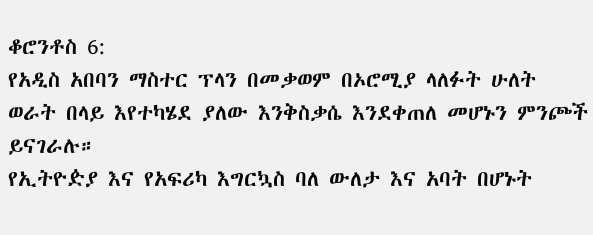ቆሮንቶስ 6:
የአዲስ አበባን ማስተር ፕላን በመቃወም በኦሮሚያ ላለፉት ሁለት ወራት በላይ እየተካሄደ ያለው እንቅስቃሴ እንደቀጠለ መሆኑን ምንጮች ይናገራሉ።
የኢትዮዽያ እና የአፍሪካ እግርኳስ ባለ ውለታ እና አባት በሆኑት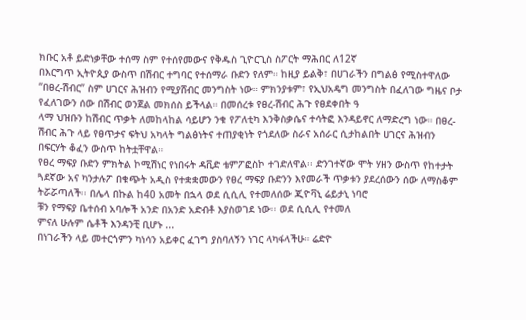ክቡር አቶ ይድነቃቸው ተሰማ ስም የተሰየመውና የቅዱስ ጊዮርጊስ ስፖርት ማሕበር ለ12ኛ
በእርግጥ ኢትዮጲያ ውስጥ በሽብር ተግባር የተሰማራ ቡድን የለም። ከዚያ ይልቅ፣ በሀገራችን በግልፅ የሚስተዋለው “በፀረ-ሽብር” ስም ሀገርና ሕዝብን የሚያሸብር መንግስት ነው። ምክንያቱም፣ የኢህአዴግ መንግስት በፈለገው ግዜና ቦታ የፈለገውን ሰው በሽብር ወንጀል መክሰስ ይችላል። በመሰረቱ የፀረ-ሽብር ሕጉ የፀደቀበት ዓ
ላማ ህዝቡን ከሽብር ጥቃት ለመከላከል ሳይሆን ንቁ የፖለቲካ እንቅስቃሴና ተሳትፎ እንዳይኖር ለማድረግ ነው። በፀረ-ሽብር ሕጉ ላይ የፀጥታና ፍትህ አካላት ግልፅነትና ተጠያቂነት የጎደለው ስራና አሰራር ሲታከልበት ሀገርና ሕዝብን በፍርሃት ቆፈን ውስጥ ከትቷቸዋል።
የፀረ ማፍያ ቡድን ምክትል ኮሚሽነር የነበሩት ዳቪድ ቴምፖፎስኮ ተገድለዋል፡፡ ድንገተኛው ሞት ሃዘን ውስጥ የከተታት ጓደኛው አና ካንታሉፖ በቁጭት አዲስ የተቋቋመውን የፀረ ማፍያ ቡድንን እየመራች ጥቃቱን ያደረሰውን ሰው ለማስቆም ትሯሯጣለች፡፡ በሌላ በኩል ከ40 አመት በኋላ ወደ ሲሲሊ የተመለሰው ጂዮቫኒ ሬይታኒ ነባሮ
ቹን የማፍያ ቤተሰብ አባሎች አንድ በአንድ አድብቶ እያስወገደ ነው፡፡ ወደ ሲሲሊ የተመለ
ምናለ ሁሉም ሴቶች እንዳንቺ ቢሆኑ ...
በነገራችን ላይ መተርጎምን ካነሳን አይቀር ፈገግ ያስባለኝን ነገር ላካፋላችሁ። ሬድዮ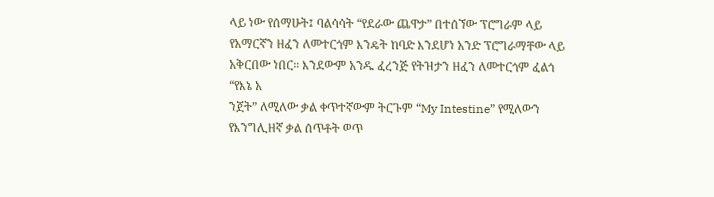ላይ ነው የሰማሁት፤ ባልሳሳት “የደራው ጨዋታ” በተሰኘው ፕሮግራም ላይ የአማርኛን ዘፈን ለመተርጎም እንዴት ከባድ እንደሆነ አንድ ፕሮግራማቸው ላይ አቅርበው ነበር። እንደውም አንዱ ፈረንጅ የትዝታን ዘፈን ለመተርጎም ፈልጎ “የእኔ አ
ንጀት” ለሚለው ቃል ቀጥተኛውም ትርጉም “My Intestine” የሚለውን የእንግሊዘኛ ቃል ሰጥቶት ወጥ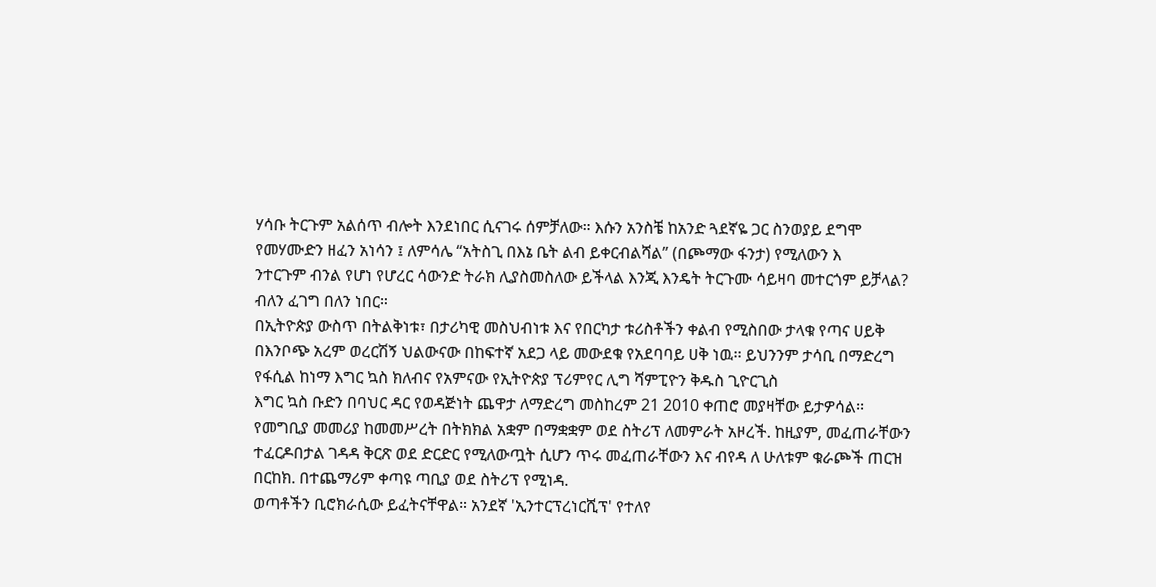ሃሳቡ ትርጉም አልሰጥ ብሎት እንደነበር ሲናገሩ ሰምቻለው። እሱን አንስቼ ከአንድ ጓደኛዬ ጋር ስንወያይ ደግሞ የመሃሙድን ዘፈን አነሳን ፤ ለምሳሌ “አትስጊ በእኔ ቤት ልብ ይቀርብልሻል” (በጮማው ፋንታ) የሚለውን እ
ንተርጉም ብንል የሆነ የሆረር ሳውንድ ትራክ ሊያስመስለው ይችላል እንጂ እንዴት ትርጉሙ ሳይዛባ መተርጎም ይቻላል? ብለን ፈገግ በለን ነበር።
በኢትዮጵያ ውስጥ በትልቅነቱ፣ በታሪካዊ መስህብነቱ እና የበርካታ ቱሪስቶችን ቀልብ የሚስበው ታላቁ የጣና ሀይቅ በእንቦጭ አረም ወረርሽኝ ህልውናው በከፍተኛ አደጋ ላይ መውደቁ የአደባባይ ሀቅ ነዉ፡፡ ይህንንም ታሳቢ በማድረግ የፋሲል ከነማ እግር ኳስ ክለብና የአምናው የኢትዮጵያ ፕሪምየር ሊግ ሻምፒዮን ቅዱስ ጊዮርጊስ
እግር ኳስ ቡድን በባህር ዳር የወዳጅነት ጨዋታ ለማድረግ መስከረም 21 2010 ቀጠሮ መያዛቸው ይታዎሳል፡፡
የመግቢያ መመሪያ ከመመሥረት በትክክል አቋም በማቋቋም ወደ ስትሪፕ ለመምራት አዞረች. ከዚያም, መፈጠራቸውን ተፈርዶበታል ገዳዳ ቅርጽ ወደ ድርድር የሚለውጧት ሲሆን ጥሩ መፈጠራቸውን እና ብየዳ ለ ሁለቱም ቁራጮች ጠርዝ በርከክ. በተጨማሪም ቀጣዩ ጣቢያ ወደ ስትሪፕ የሚነዳ.
ወጣቶችን ቢሮክራሲው ይፈትናቸዋል። አንደኛ 'ኢንተርፕረነርሺፕ' የተለየ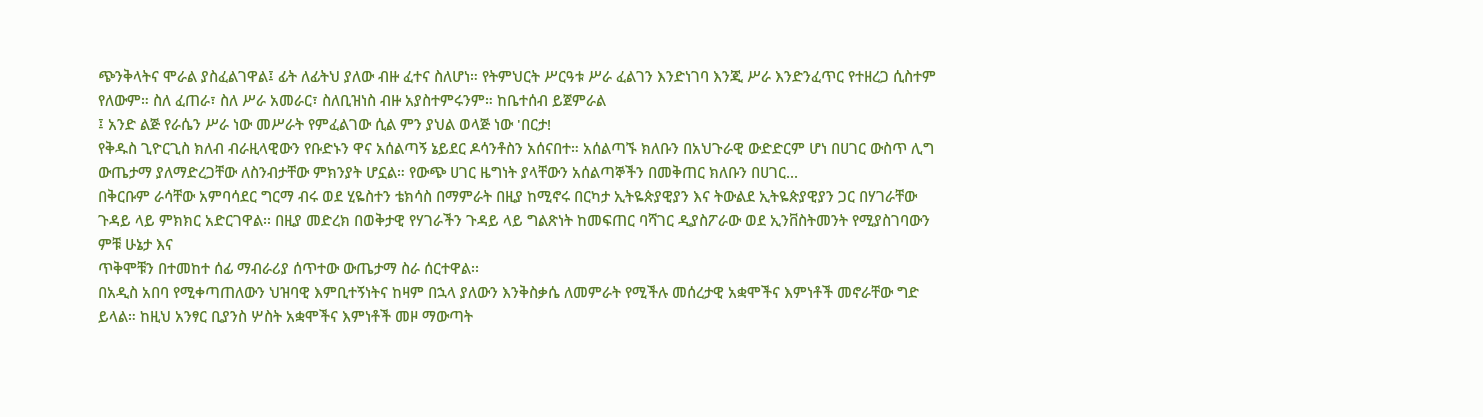ጭንቅላትና ሞራል ያስፈልገዋል፤ ፊት ለፊትህ ያለው ብዙ ፈተና ስለሆነ። የትምህርት ሥርዓቱ ሥራ ፈልገን እንድነገባ እንጂ ሥራ እንድንፈጥር የተዘረጋ ሲስተም የለውም። ስለ ፈጠራ፣ ስለ ሥራ አመራር፣ ስለቢዝነስ ብዙ አያስተምሩንም። ከቤተሰብ ይጀምራል
፤ አንድ ልጅ የራሴን ሥራ ነው መሥራት የምፈልገው ሲል ምን ያህል ወላጅ ነው 'በርታ!
የቅዱስ ጊዮርጊስ ክለብ ብራዚላዊውን የቡድኑን ዋና አሰልጣኝ ኔይደር ዶሳንቶስን አሰናበተ። አሰልጣኙ ክለቡን በአህጉራዊ ውድድርም ሆነ በሀገር ውስጥ ሊግ ውጤታማ ያለማድረጋቸው ለስንብታቸው ምክንያት ሆኗል። የውጭ ሀገር ዜግነት ያላቸውን አሰልጣኞችን በመቅጠር ክለቡን በሀገር...
በቅርቡም ራሳቸው አምባሳደር ግርማ ብሩ ወደ ሂዬስተን ቴክሳስ በማምራት በዚያ ከሚኖሩ በርካታ ኢትዬጵያዊያን እና ትውልደ ኢትዬጵያዊያን ጋር በሃገራቸው ጉዳይ ላይ ምክክር አድርገዋል፡፡ በዚያ መድረክ በወቅታዊ የሃገራችን ጉዳይ ላይ ግልጽነት ከመፍጠር ባሻገር ዲያስፖራው ወደ ኢንቨስትመንት የሚያስገባውን ምቹ ሁኔታ እና
ጥቅሞቹን በተመከተ ሰፊ ማብራሪያ ሰጥተው ውጤታማ ስራ ሰርተዋል፡፡
በአዲስ አበባ የሚቀጣጠለውን ህዝባዊ እምቢተኝነትና ከዛም በኋላ ያለውን እንቅስቃሴ ለመምራት የሚችሉ መሰረታዊ አቋሞችና እምነቶች መኖራቸው ግድ ይላል። ከዚህ አንፃር ቢያንስ ሦስት አቋሞችና እምነቶች መዞ ማውጣት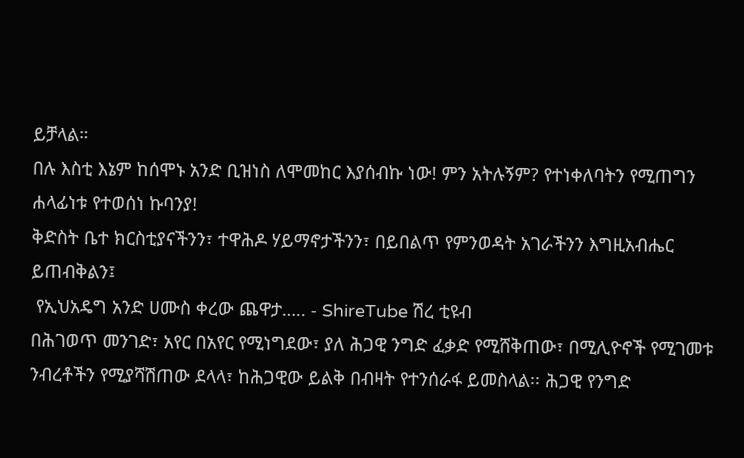ይቻላል።
በሉ እስቲ እኔም ከሰሞኑ አንድ ቢዝነስ ለሞመከር እያሰብኩ ነው! ምን አትሉኝም? የተነቀለባትን የሚጠግን ሐላፊነቱ የተወሰነ ኩባንያ!
ቅድስት ቤተ ክርስቲያናችንን፣ ተዋሕዶ ሃይማኖታችንን፣ በይበልጥ የምንወዳት አገራችንን እግዚአብሔር ይጠብቅልን፤
 የኢህአዴግ አንድ ሀሙስ ቀረው ጨዋታ….. - ShireTube ሽረ ቲዩብ
በሕገወጥ መንገድ፣ አየር በአየር የሚነግደው፣ ያለ ሕጋዊ ንግድ ፈቃድ የሚሸቅጠው፣ በሚሊዮኖች የሚገመቱ ንብረቶችን የሚያሻሽጠው ደላላ፣ ከሕጋዊው ይልቅ በብዛት የተንሰራፋ ይመስላል፡፡ ሕጋዊ የንግድ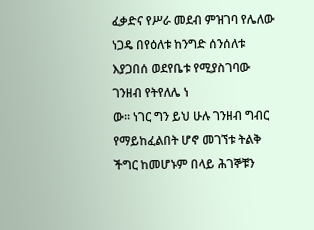ፈቃድና የሥራ መደብ ምዝገባ የሌለው ነጋዴ በየዕለቱ ከንግድ ሰንሰለቱ እያጋበሰ ወደየቤቱ የሚያስገባው ገንዘብ የትየለሌ ነ
ው፡፡ ነገር ግን ይህ ሁሉ ገንዘብ ግብር የማይከፈልበት ሆኖ መገኘቱ ትልቅ ችግር ከመሆኑም በላይ ሕገኞቹን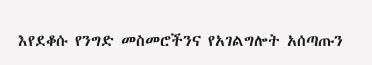እየደቆሱ የንግድ መስመሮችንና የአገልግሎት አሰጣጡን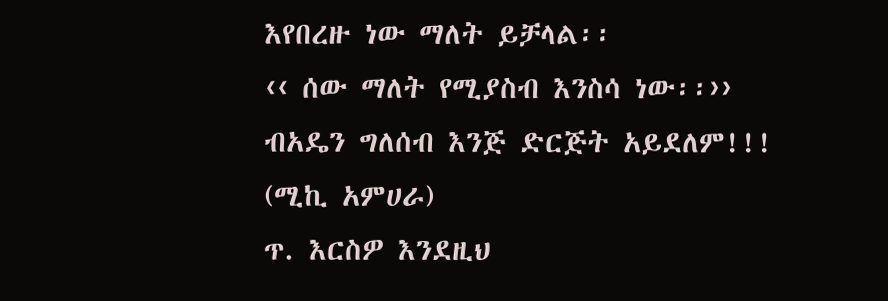እየበረዙ ነው ማለት ይቻላል፡፡
‹‹ ሰው ማለት የሚያስብ እንስሳ ነው፡፡››
ብአዴን ግለሰብ እንጅ ድርጅት አይደለም!!! (ሚኪ አምሀራ)
ጥ. እርስዎ እንደዚህ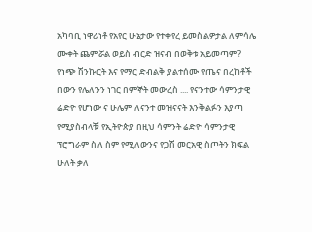አካባቢ ነዋሪነቶ የአየር ሁኔታው የተቀየረ ይመስልዎታል ለምሳሌ ሙቀት ጨምሯል ወይስ ብርድ ዝናብ በወቅቱ አይመጣም?
የነጭ ሽንኩርት እና የማር ድብልቅ ያልተሰሙ የጤና በረከቶች
በውን የሌለንን ነገር በምኞት መውረስ .... የናንተው ሳምንታዊ ሬድዮ የሆነው ና ሁሌም ለናንተ መዝናናት እንቅልፉን እያጣ የሚያስብላቹ የኢትዮጵያ በዚህ ሳምንት ሬድዮ ሳምንታዊ ፕሮግራም ስለ ስም የሚለውንና የጋሽ መርአዊ ስጦትን ክፍል ሁለት ቃለ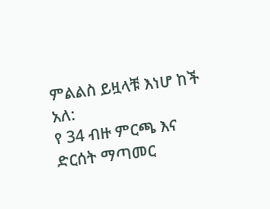ምልልስ ይዟላቹ እነሆ ከች አለ:
የ 34 ብዙ ምርጫ እና ድርሰት ማጣመር